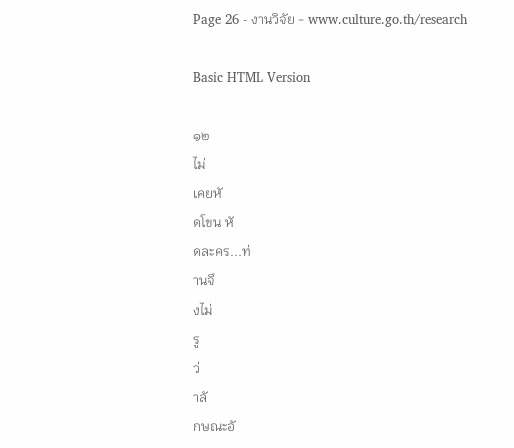Page 26 - งานวิจัย - www.culture.go.th/research

Basic HTML Version

๑๒
ไม่
เคยหั
ดโขน หั
ดละคร...ท่
านจึ
งไม่
รู
ว่
าลั
กษณะอั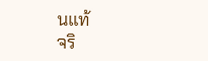นแท้
จริ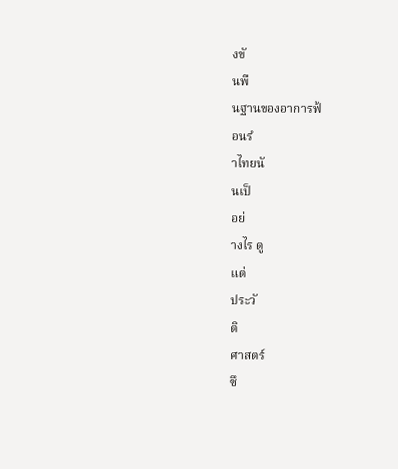งขั
นพื
นฐานของอาการฟ้
อนรํ
าไทยนั
นเป็
อย่
างไร ดู
แต่
ประวั
ติ
ศาสตร์
ซึ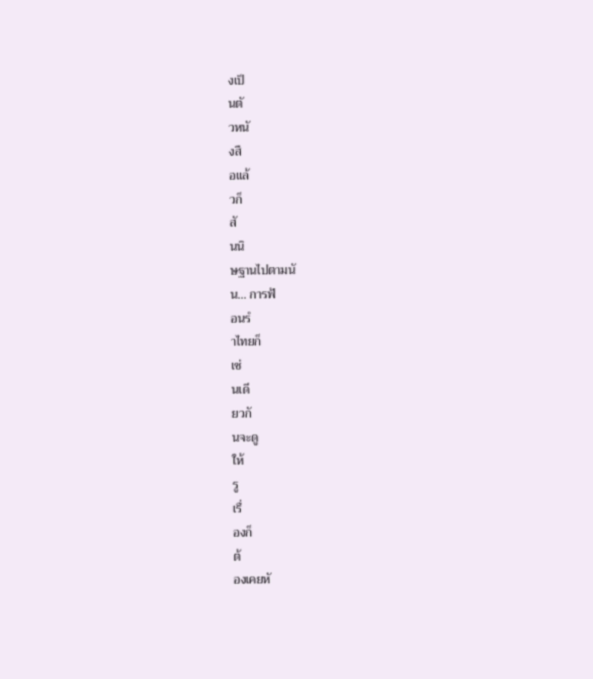งเป็
นตั
วหนั
งสื
อแล้
วก็
สั
นนิ
ษฐานไปตามนั
น... การฟ้
อนรํ
าไทยก็
เช่
นเดี
ยวกั
นจะดู
ให้
รู
เรื่
องก็
ต้
องเคยหั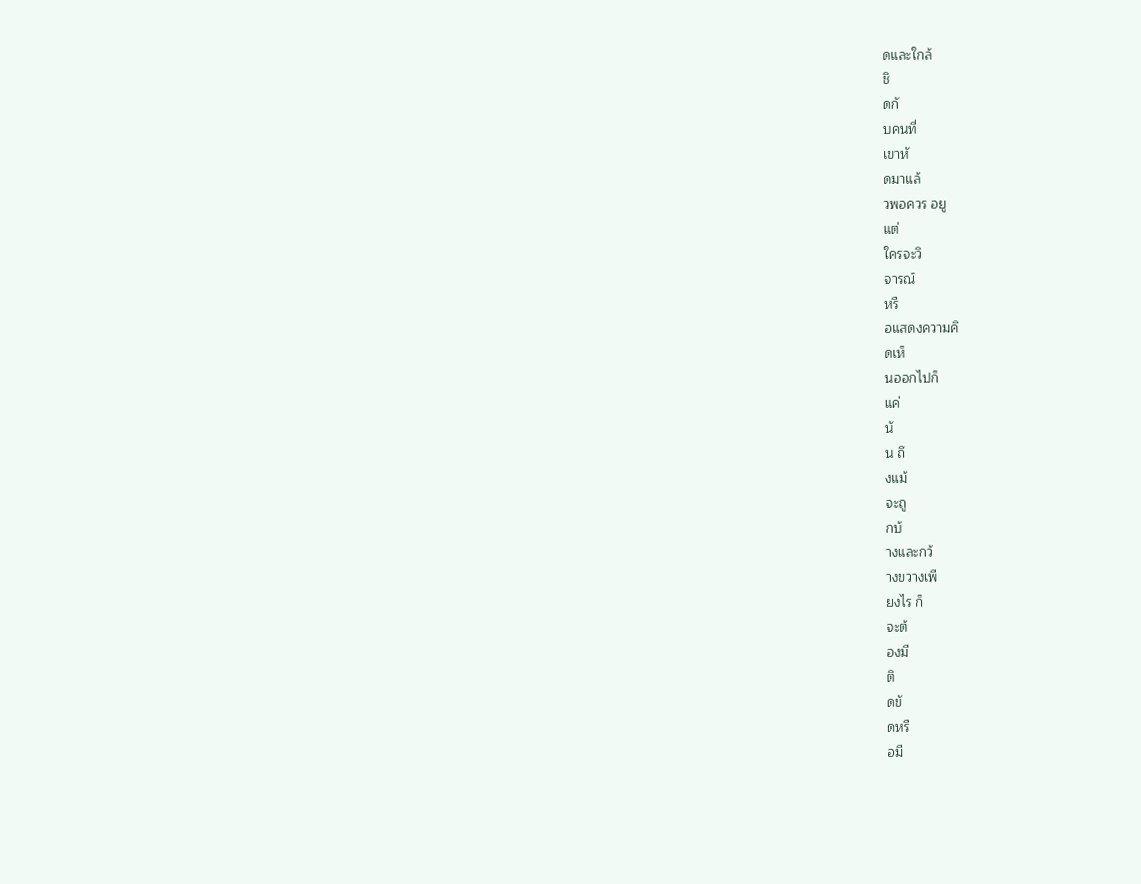ดและใกล้
ชิ
ดกั
บคนที่
เขาหั
ดมาแล้
วพอควร อยู
แต่
ใครจะวิ
จารณ์
หรื
อแสดงความคิ
ดเห็
นออกไปก็
แค่
นั
น ถึ
งแม้
จะถู
กบ้
างและกว้
างขวางเพี
ยงไร ก็
จะต้
องมี
ติ
ดขั
ดหรื
อมี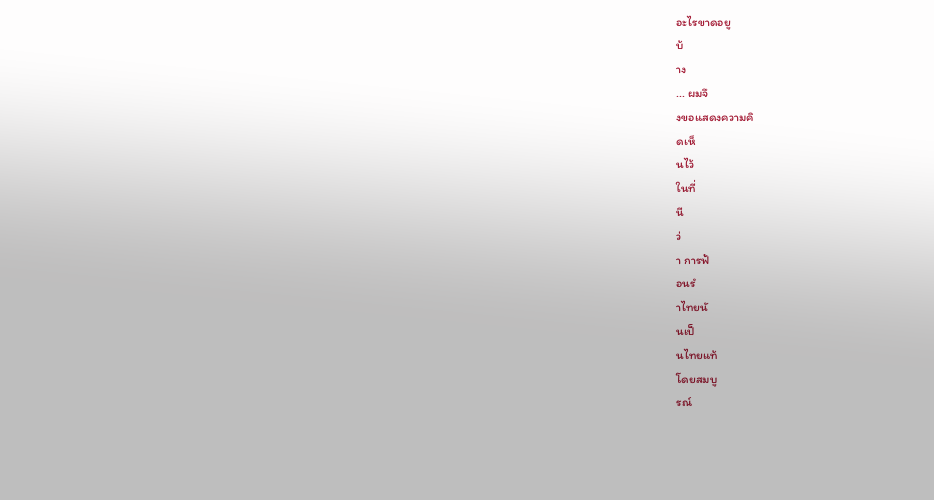อะไรขาดอยู
บ้
าง
... ผมจึ
งขอแสดงความคิ
ดเห็
นไว้
ในที่
นี
ว่
า การฟ้
อนรํ
าไทยนั
นเป็
นไทยแท้
โดยสมบู
รณ์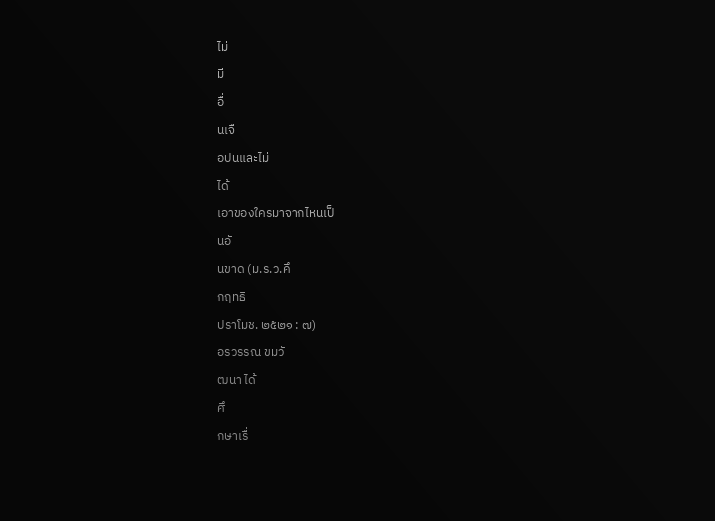ไม่
มี
อื่
นเจื
อปนและไม่
ได้
เอาของใครมาจากไหนเป็
นอั
นขาด (ม.ร.ว.คึ
กฤทธิ
ปราโมช. ๒๕๒๑ : ๗)
อรวรรณ ขมวั
ฒนา ได้
ศึ
กษาเรื่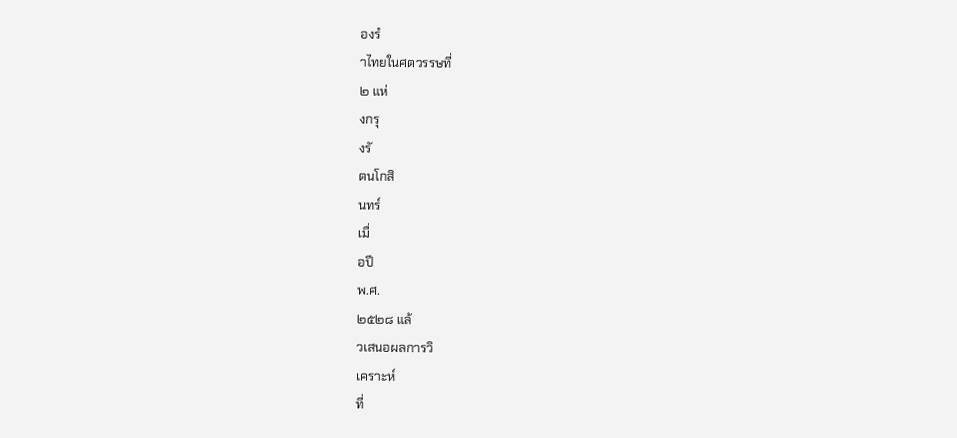องรํ
าไทยในศตวรรษที่
๒ แห่
งกรุ
งรั
ตนโกสิ
นทร์
เมื่
อปี
พ.ศ.
๒๕๒๘ แล้
วเสนอผลการวิ
เคราะห์
ที่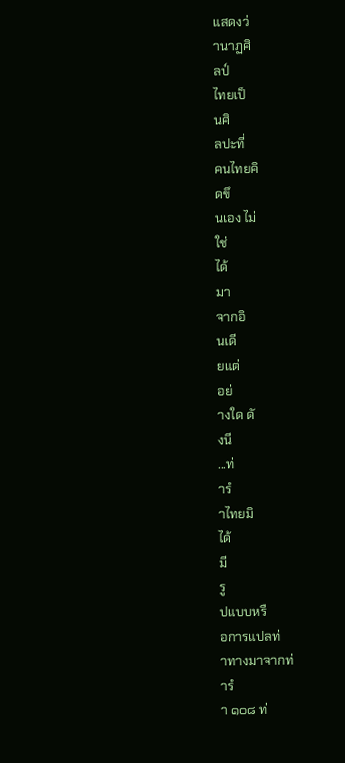แสดงว่
านาฏศิ
ลป์
ไทยเป็
นศิ
ลปะที่
คนไทยคิ
ดขึ
นเอง ไม่
ใช่
ได้
มา
จากอิ
นเดี
ยแต่
อย่
างใด ดั
งนี
...ท่
ารํ
าไทยมิ
ได้
มี
รู
ปแบบหรื
อการแปลท่
าทางมาจากท่
ารํ
า ๑๐๘ ท่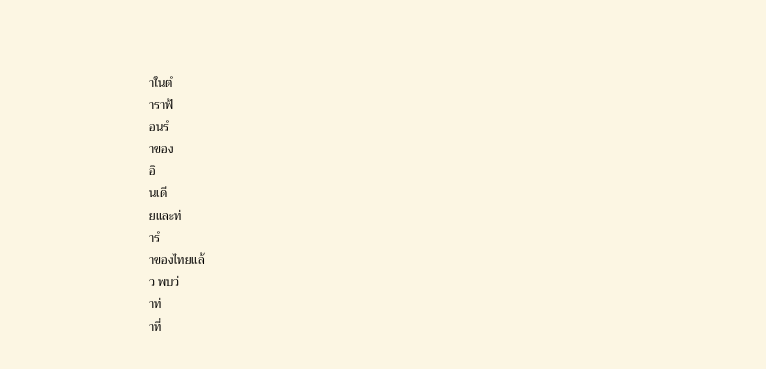าในตํ
าราฟ้
อนรํ
าของ
อิ
นเดี
ยและท่
ารํ
าของไทยแล้
ว พบว่
าท่
าที่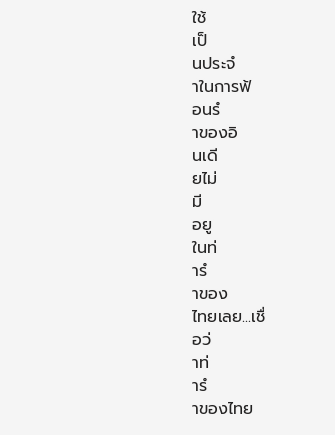ใช้
เป็
นประจํ
าในการฟ้
อนรํ
าของอิ
นเดี
ยไม่
มี
อยู
ในท่
ารํ
าของ
ไทยเลย...เชื่
อว่
าท่
ารํ
าของไทย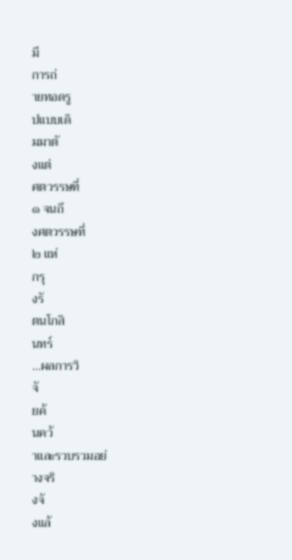มี
การถ่
ายทอดรู
ปแบบเดิ
มมาตั
งแต่
ศตวรรษที่
๑ จนถึ
งศตวรรษที่
๒ แห่
กรุ
งรั
ตนโกสิ
นทร์
...ผลการวิ
จั
ยค้
นคว้
าและรวบรวมอย่
างจริ
งจั
งแล้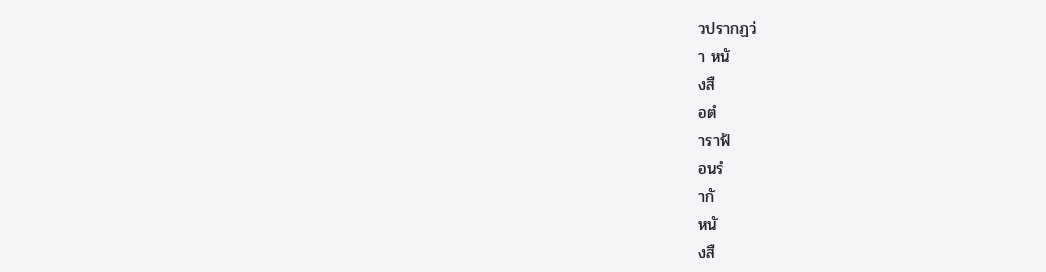วปรากฏว่
า หนั
งสื
อตํ
าราฟ้
อนรํ
ากั
หนั
งสื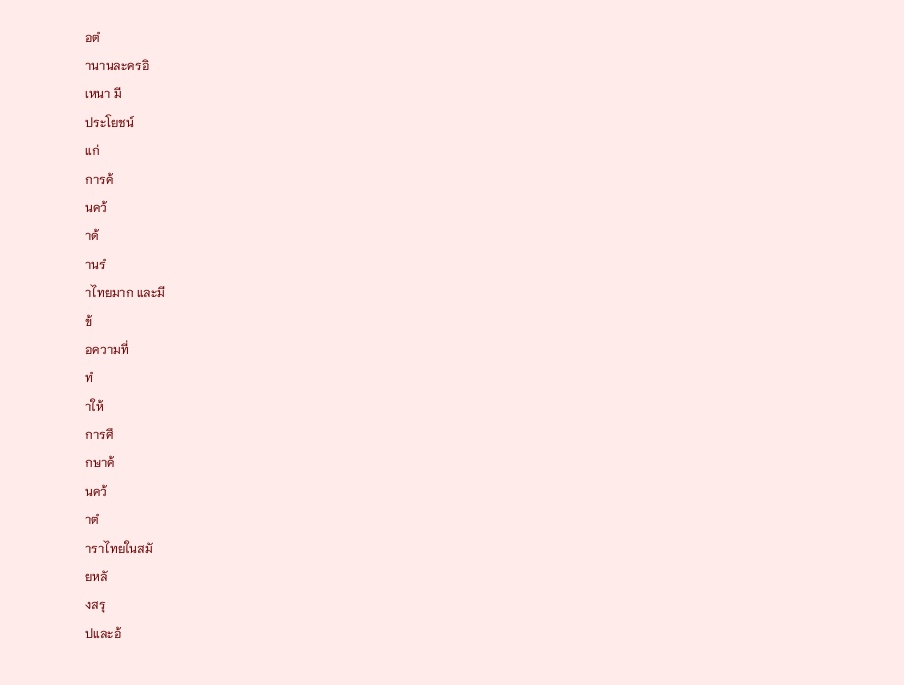อตํ
านานละครอิ
เหนา มี
ประโยชน์
แก่
การค้
นคว้
าด้
านรํ
าไทยมาก และมี
ข้
อความที่
ทํ
าให้
การศึ
กษาค้
นคว้
าตํ
าราไทยในสมั
ยหลั
งสรุ
ปและอ้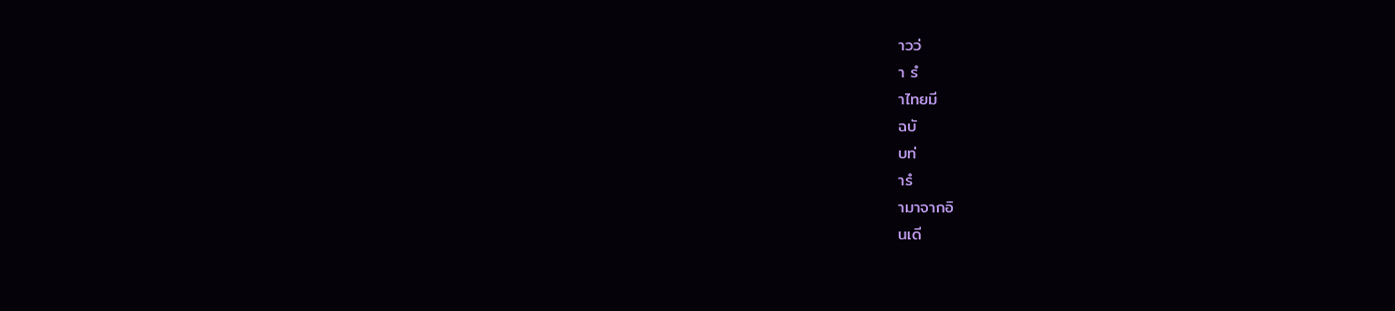าวว่
า รํ
าไทยมี
ฉบั
บท่
ารํ
ามาจากอิ
นเดี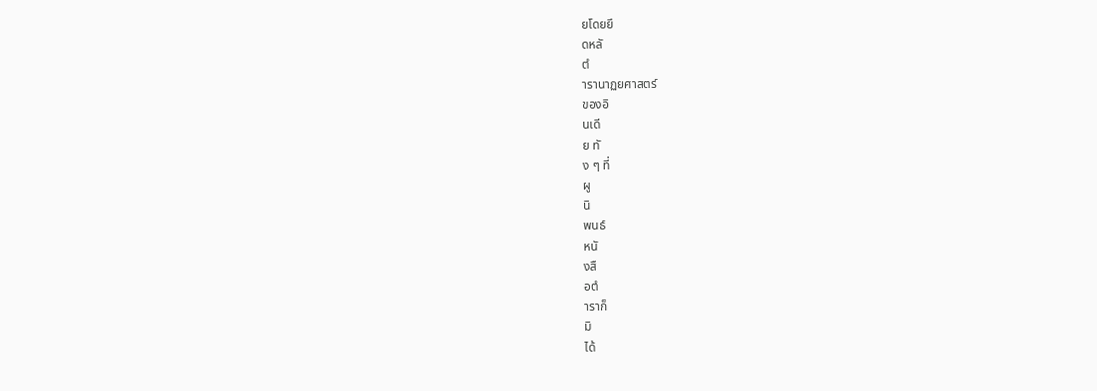ยโดยยึ
ดหลั
ตํ
ารานาฏยศาสตร์
ของอิ
นเดี
ย ทั
ง ๆ ที่
ผู
นิ
พนธ์
หนั
งสื
อตํ
าราก็
มิ
ได้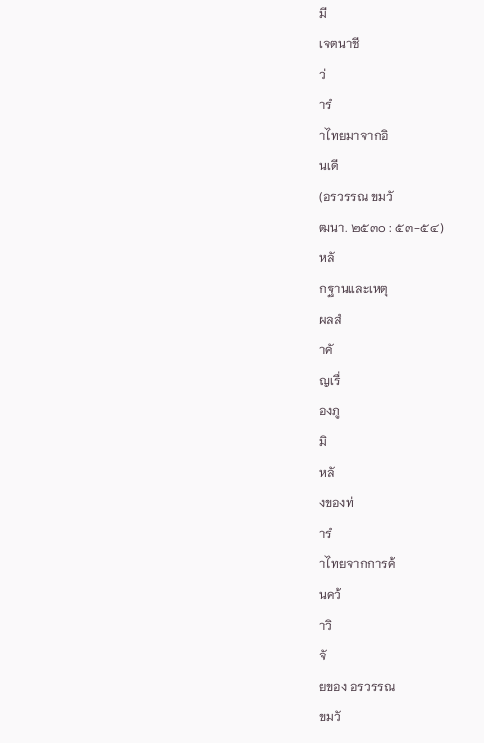มี
เจตนาชี
ว่
ารํ
าไทยมาจากอิ
นเดี
(อรวรรณ ขมวั
ฒนา. ๒๕๓๐ : ๕๓-๕๔)
หลั
กฐานและเหตุ
ผลสํ
าคั
ญเรื่
องภู
มิ
หลั
งของท่
ารํ
าไทยจากการค้
นคว้
าวิ
จั
ยของ อรวรรณ
ขมวั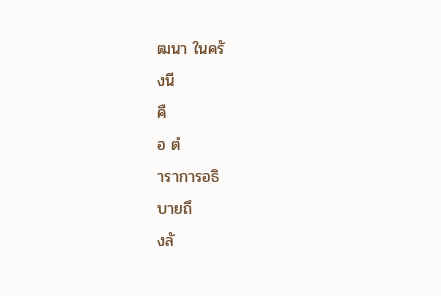ฒนา ในครั
งนี
คื
อ ตํ
าราการอธิ
บายถึ
งลั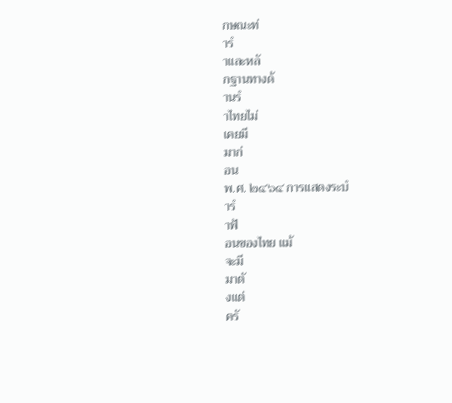กษณะท่
ารํ
าและหลั
กฐานทางด้
านรํ
าไทยไม่
เคยมี
มาก่
อน
พ.ศ. ๒๔๖๔ การแสดงระบํ
ารํ
าฟ้
อนของไทย แม้
จะมี
มาตั
งแต่
ครั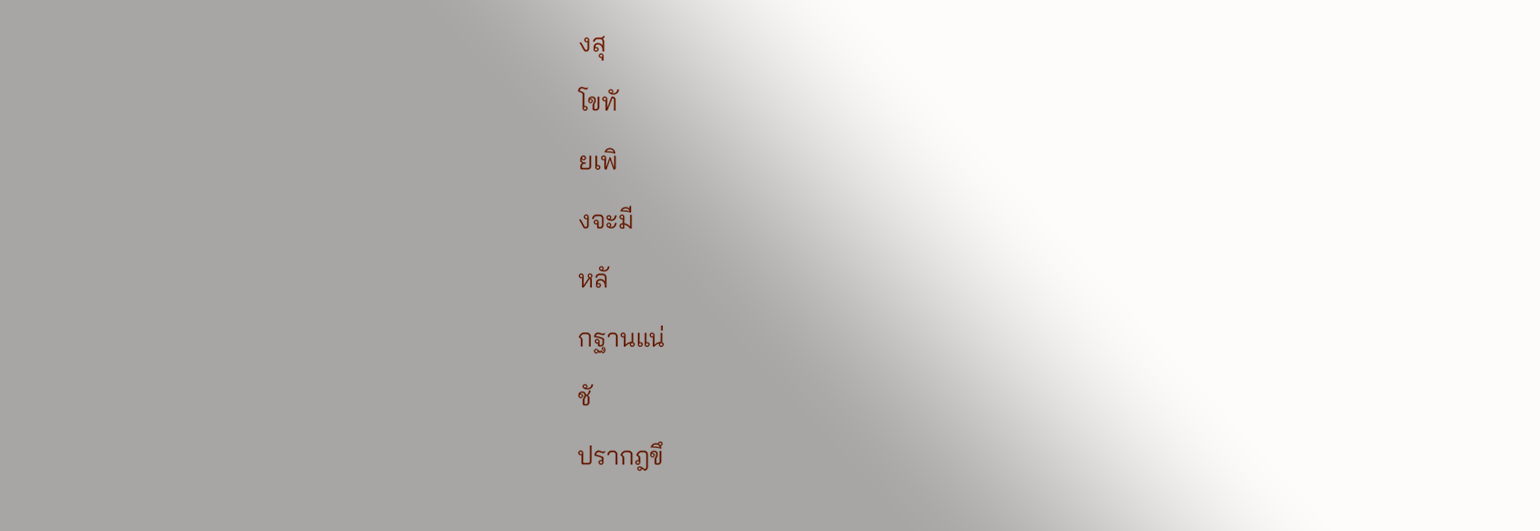งสุ
โขทั
ยเพิ
งจะมี
หลั
กฐานแน่
ชั
ปรากฎขึ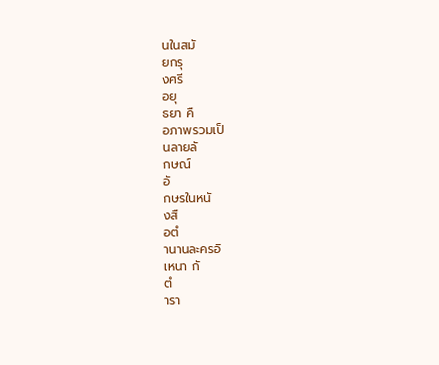นในสมั
ยกรุ
งศรี
อยุ
ธยา คื
อภาพรวมเป็
นลายลั
กษณ์
อั
กษรในหนั
งสื
อตํ
านานละครอิ
เหนา กั
ตํ
ารา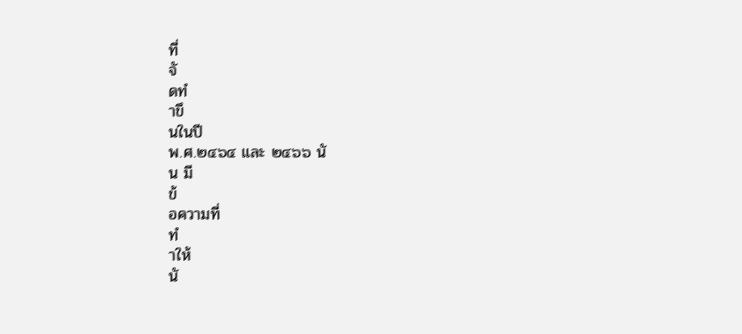ที่
จั
ดทํ
าขึ
นในปี
พ.ศ.๒๔๖๔ และ ๒๔๖๖ นั
น มี
ข้
อความที่
ทํ
าให้
นั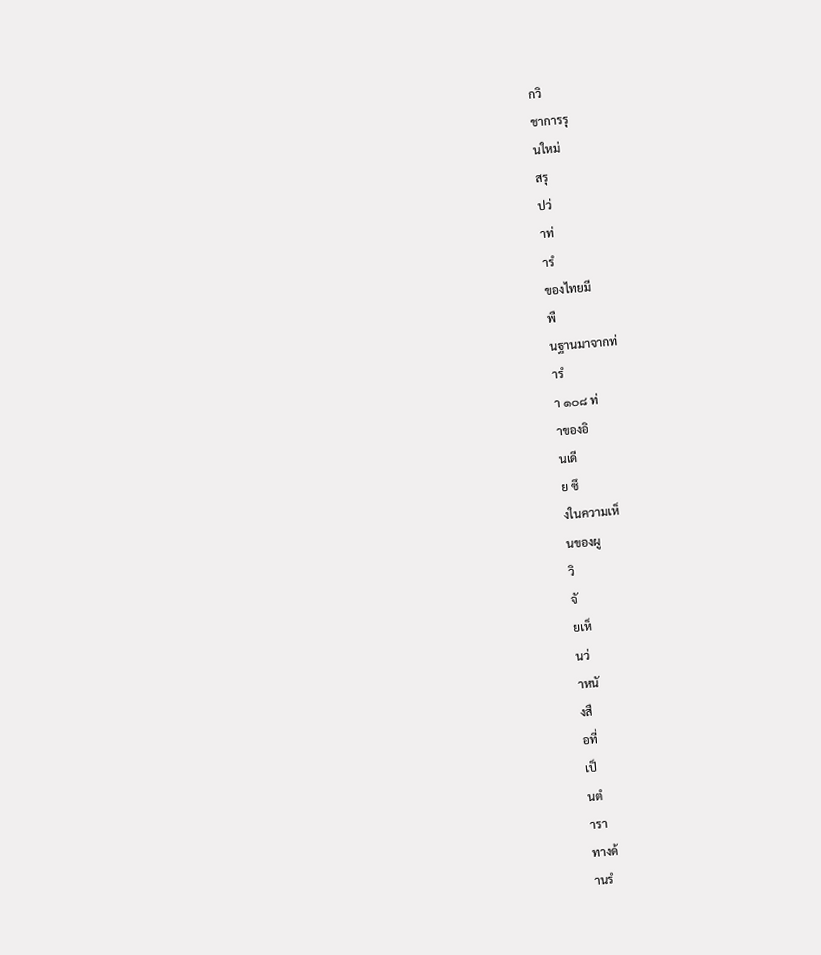กวิ
ชาการรุ
นใหม่
สรุ
ปว่
าท่
ารํ
ของไทยมี
พื
นฐานมาจากท่
ารํ
า ๑๐๘ ท่
าของอิ
นเดี
ย ซึ
งในความเห็
นของผู
วิ
จั
ยเห็
นว่
าหนั
งสื
อที่
เป็
นตํ
ารา
ทางด้
านรํ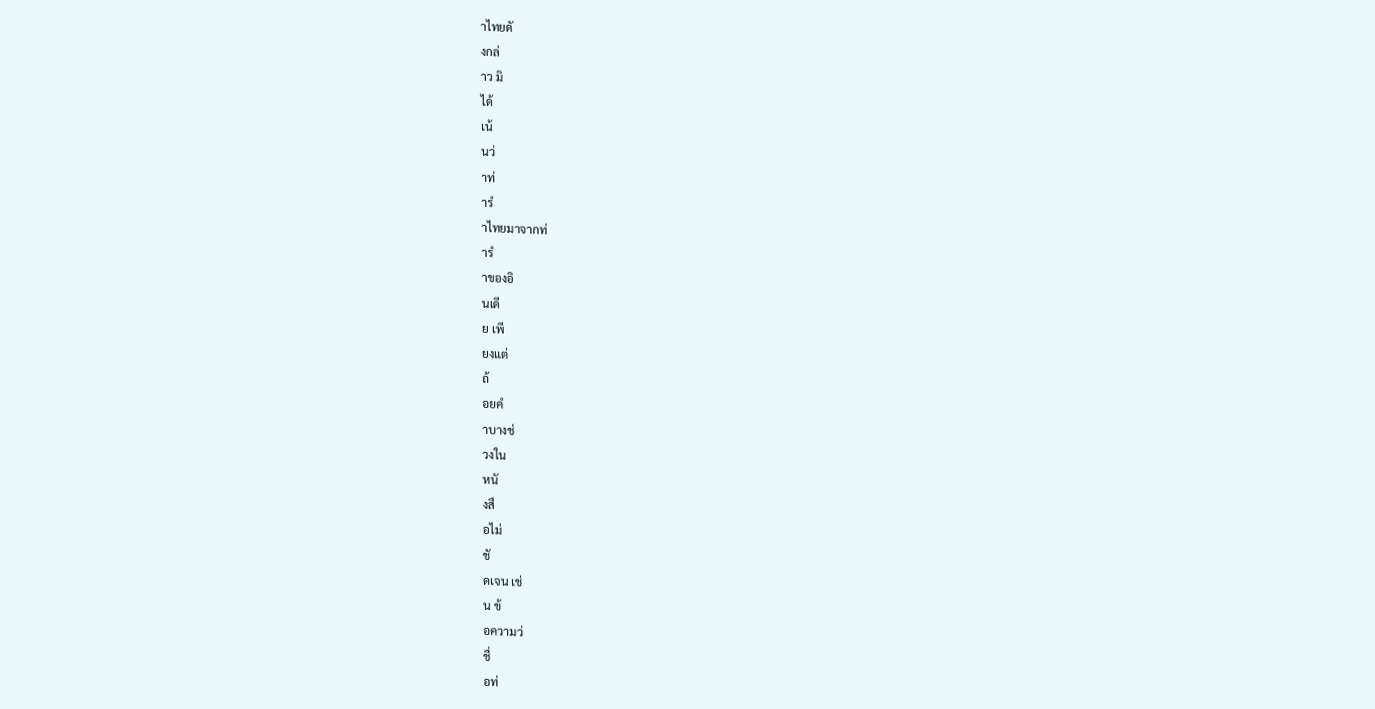าไทยดั
งกล่
าว มิ
ได้
เน้
นว่
าท่
ารํ
าไทยมาจากท่
ารํ
าของอิ
นเดี
ย เพี
ยงแต่
ถ้
อยคํ
าบางช่
วงใน
หนั
งสื
อไม่
ชั
ดเจน เช่
น ข้
อความว่
ชื่
อท่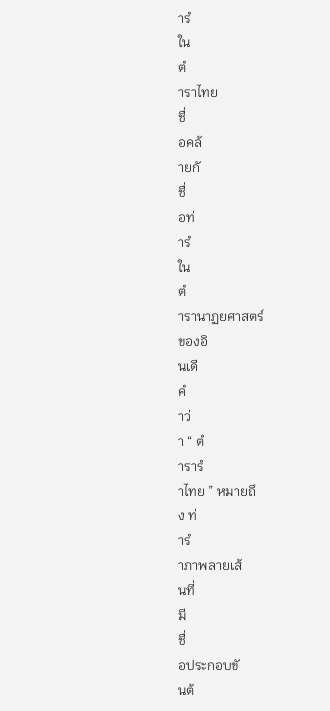ารํ
ใน
ตํ
าราไทย
ชื่
อคล้
ายกั
ชื่
อท่
ารํ
ใน
ตํ
ารานาฏยศาสตร์
ของอิ
นเดี
คํ
าว่
า “ ตํ
ารารํ
าไทย ” หมายถึ
ง ท่
ารํ
าภาพลายเส้
นที่
มี
ชื่
อประกอบขั
นต้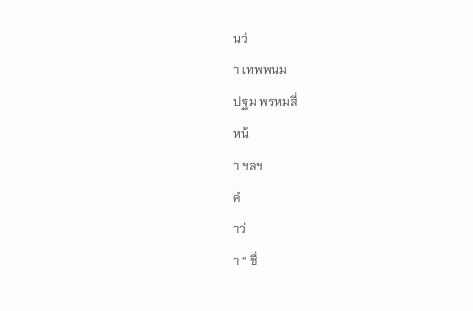นว่
า เทพพนม
ปฐม พรหมสี่
หน้
า ฯลฯ
คํ
าว่
า “ ชื่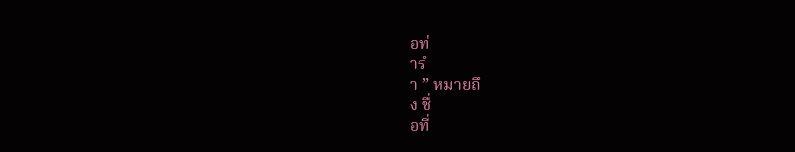อท่
ารํ
า ” หมายถึ
ง ชื่
อที่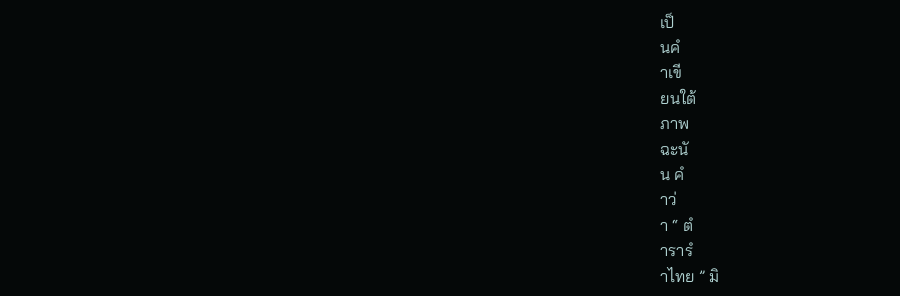เป็
นคํ
าเขี
ยนใต้
ภาพ
ฉะนั
น คํ
าว่
า “ ตํ
ารารํ
าไทย ” มิ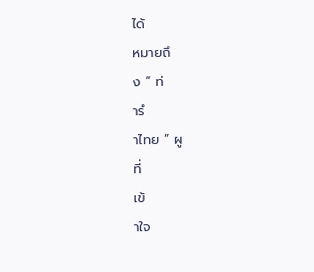ได้
หมายถึ
ง “ ท่
ารํ
าไทย ” ผู
ที่
เข้
าใจ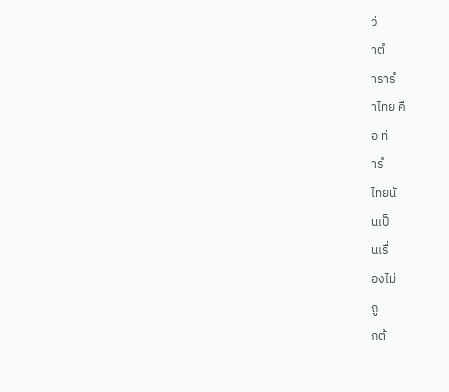ว่
าตํ
ารารํ
าไทย คื
อ ท่
ารํ
ไทยนั
นเป็
นเรื่
องไม่
ถู
กต้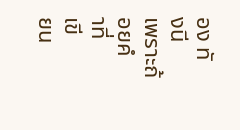อง ทั
งนี
เพราะถ้
อยคํ
าที่
เขี
ยน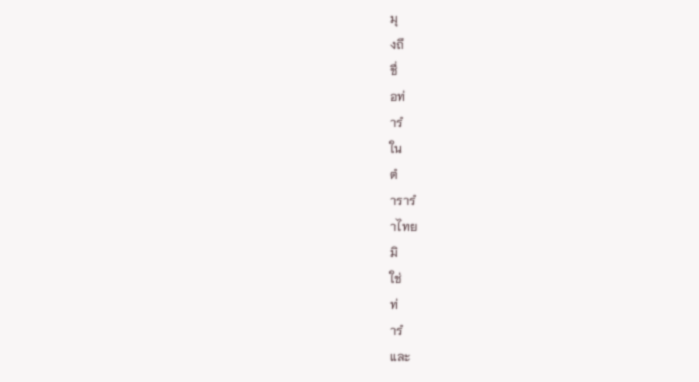มุ
งถึ
ชื่
อท่
ารํ
ใน
ตํ
ารารํ
าไทย
มิ
ใช่
ท่
ารํ
และ